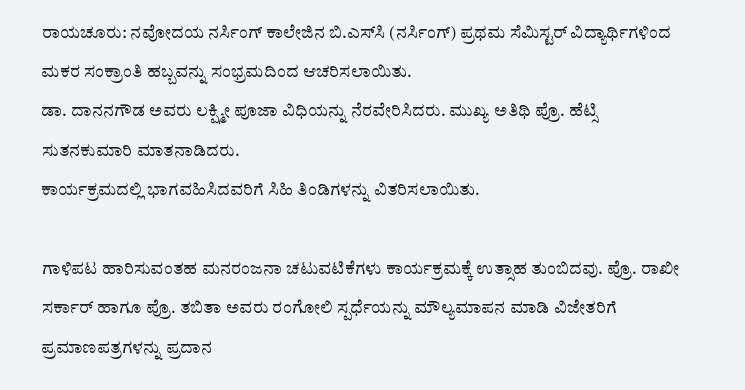ರಾಯಚೂರು: ನವೋದಯ ನರ್ಸಿಂಗ್ ಕಾಲೇಜಿನ ಬಿ.ಎಸ್‌ಸಿ (ನರ್ಸಿಂಗ್) ಪ್ರಥಮ ಸೆಮಿಸ್ಟರ್ ವಿದ್ಯಾರ್ಥಿಗಳಿಂದ ಮಕರ ಸಂಕ್ರಾಂತಿ ಹಬ್ಬವನ್ನು ಸಂಭ್ರಮದಿಂದ ಆಚರಿಸಲಾಯಿತು.
ಡಾ. ದಾನನಗೌಡ ಅವರು ಲಕ್ಷ್ಮೀ ಪೂಜಾ ವಿಧಿಯನ್ನು ನೆರವೇರಿಸಿದರು. ಮುಖ್ಯ ಅತಿಥಿ ಪ್ರೊ. ಹೆಟ್ಸಿ ಸುತನಕುಮಾರಿ ಮಾತನಾಡಿದರು.
ಕಾರ್ಯಕ್ರಮದಲ್ಲಿ ಭಾಗವಹಿಸಿದವರಿಗೆ ಸಿಹಿ ತಿಂಡಿಗಳನ್ನು ವಿತರಿಸಲಾಯಿತು.

ಗಾಳಿಪಟ ಹಾರಿಸುವಂತಹ ಮನರಂಜನಾ ಚಟುವಟಿಕೆಗಳು ಕಾರ್ಯಕ್ರಮಕ್ಕೆ ಉತ್ಸಾಹ ತುಂಬಿದವು. ಪ್ರೊ. ರಾಖೀ ಸರ್ಕಾರ್ ಹಾಗೂ ಪ್ರೊ. ತಬಿತಾ ಅವರು ರಂಗೋಲಿ ಸ್ಪರ್ಧೆಯನ್ನು ಮೌಲ್ಯಮಾಪನ ಮಾಡಿ ವಿಜೇತರಿಗೆ ಪ್ರಮಾಣಪತ್ರಗಳನ್ನು ಪ್ರದಾನ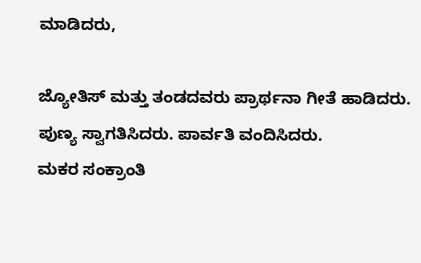ಮಾಡಿದರು,

ಜ್ಯೋತಿಸ್ ಮತ್ತು ತಂಡದವರು ಪ್ರಾರ್ಥನಾ ಗೀತೆ ಹಾಡಿದರು. ಪುಣ್ಯ ಸ್ವಾಗತಿಸಿದರು. ಪಾರ್ವತಿ ವಂದಿಸಿದರು.
ಮಕರ ಸಂಕ್ರಾಂತಿ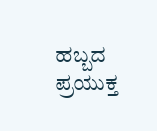ಹಬ್ಬದ ಪ್ರಯುಕ್ತ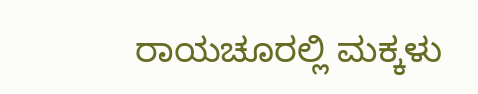ರಾಯಚೂರಲ್ಲಿ ಮಕ್ಕಳು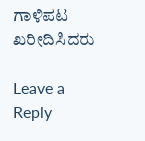ಗಾಳಿಪಟ ಖರೀದಿಸಿದರು

Leave a Reply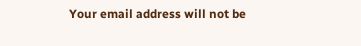Your email address will not be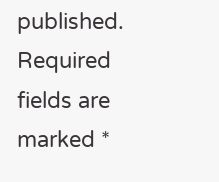published. Required fields are marked *